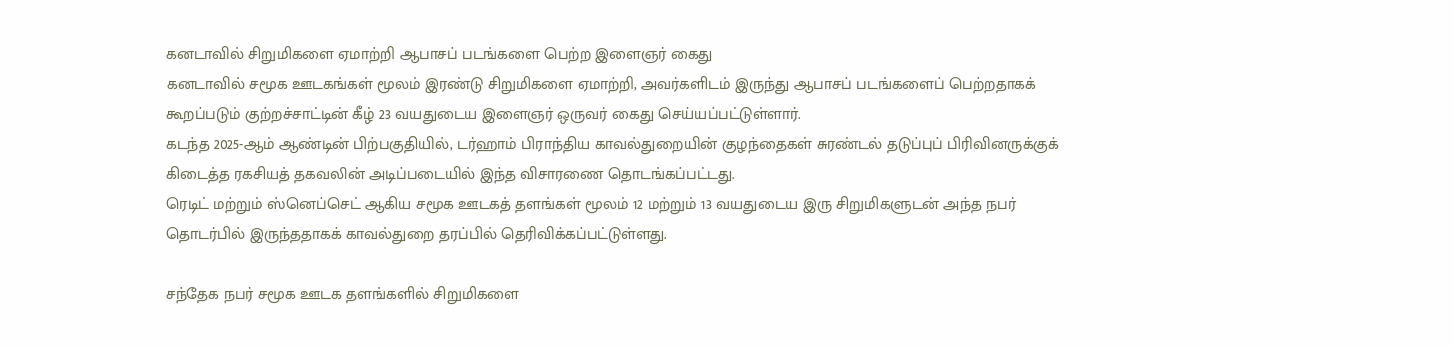கனடாவில் சிறுமிகளை ஏமாற்றி ஆபாசப் படங்களை பெற்ற இளைஞர் கைது
கனடாவில் சமூக ஊடகங்கள் மூலம் இரண்டு சிறுமிகளை ஏமாற்றி, அவர்களிடம் இருந்து ஆபாசப் படங்களைப் பெற்றதாகக் கூறப்படும் குற்றச்சாட்டின் கீழ் 23 வயதுடைய இளைஞர் ஒருவர் கைது செய்யப்பட்டுள்ளார்.
கடந்த 2025-ஆம் ஆண்டின் பிற்பகுதியில், டர்ஹாம் பிராந்திய காவல்துறையின் குழந்தைகள் சுரண்டல் தடுப்புப் பிரிவினருக்குக் கிடைத்த ரகசியத் தகவலின் அடிப்படையில் இந்த விசாரணை தொடங்கப்பட்டது.
ரெடிட் மற்றும் ஸ்னெப்செட் ஆகிய சமூக ஊடகத் தளங்கள் மூலம் 12 மற்றும் 13 வயதுடைய இரு சிறுமிகளுடன் அந்த நபர் தொடர்பில் இருந்ததாகக் காவல்துறை தரப்பில் தெரிவிக்கப்பட்டுள்ளது.

சந்தேக நபர் சமூக ஊடக தளங்களில் சிறுமிகளை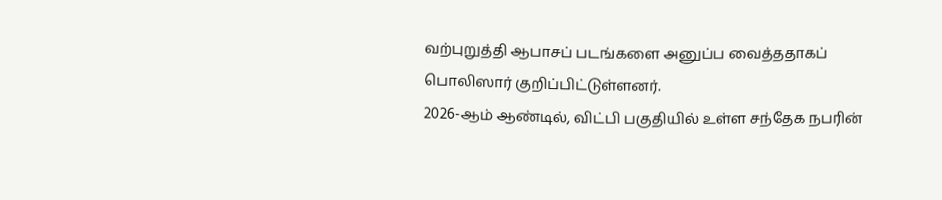வற்புறுத்தி ஆபாசப் படங்களை அனுப்ப வைத்ததாகப் பொலிஸார் குறிப்பிட்டுள்ளனர்.
2026-ஆம் ஆண்டில், விட்பி பகுதியில் உள்ள சந்தேக நபரின்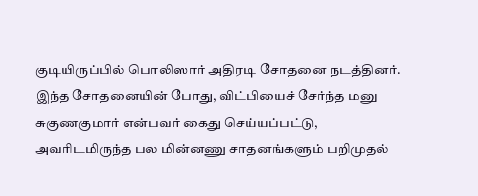குடியிருப்பில் பொலிஸார் அதிரடி சோதனை நடத்தினர். இந்த சோதனையின் போது, விட்பியைச் சேர்ந்த மனு சுகுணகுமார் என்பவர் கைது செய்யப்பட்டு, அவரிடமிருந்த பல மின்னணு சாதனங்களும் பறிமுதல்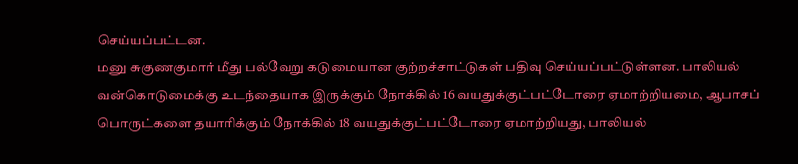செய்யப்பட்டன.
மனு சுகுணகுமார் மீது பல்வேறு கடுமையான குற்றச்சாட்டுகள் பதிவு செய்யப்பட்டுள்ளன. பாலியல் வன்கொடுமைக்கு உடந்தையாக இருக்கும் நோக்கில் 16 வயதுக்குட்பட்டோரை ஏமாற்றியமை, ஆபாசப் பொருட்களை தயாரிக்கும் நோக்கில் 18 வயதுக்குட்பட்டோரை ஏமாற்றியது, பாலியல்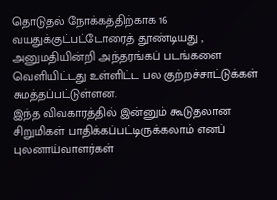தொடுதல் நோக்கத்திற்காக 16 வயதுக்குட்பட்டோரைத் தூண்டியது , அனுமதியின்றி அந்தரங்கப் படங்களை வெளியிட்டது உள்ளிட்ட பல குற்றச்சாட்டுக்கள் சுமத்தப்பட்டுள்ளன.
இந்த விவகாரத்தில் இன்னும் கூடுதலான சிறுமிகள் பாதிக்கப்பட்டிருக்கலாம் எனப் புலனாய்வாளர்கள்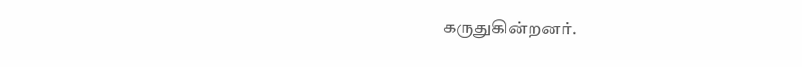கருதுகின்றனர்.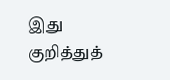இது குறித்துத்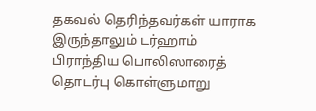தகவல் தெரிந்தவர்கள் யாராக இருந்தாலும் டர்ஹாம் பிராந்திய பொலிஸாரைத் தொடர்பு கொள்ளுமாறு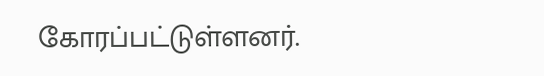கோரப்பட்டுள்ளனர்.